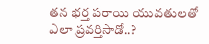తన భర్త పరాయి యువతులతో ఎలా ప్రవర్తిసాడో..?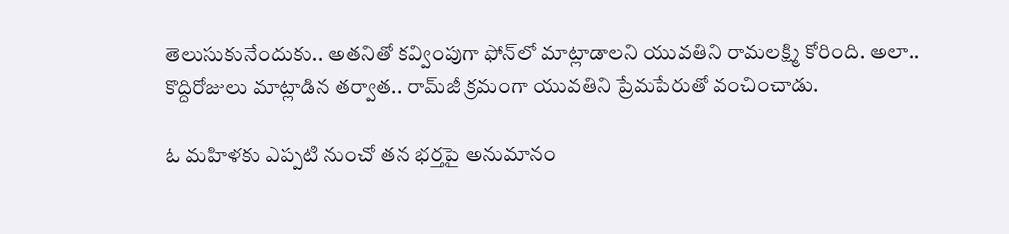తెలుసుకునేందుకు.. అతనితో కవ్వింపుగా ఫోన్‌లో మాట్లాడాలని యువతిని రామలక్ష్మి కోరింది. అలా.. కొద్దిరోజులు మాట్లాడిన తర్వాత.. రామ్‌జీ క్రమంగా యువతిని ప్రేమపేరుతో వంచించాడు.

ఓ మహిళకు ఎప్పటి నుంచో తన భర్తపై అనుమానం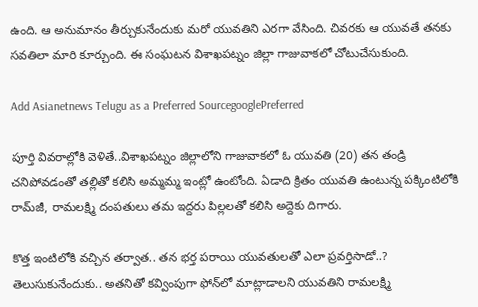ఉంది. ఆ అనుమానం తీర్చుకునేందుకు మరో యువతిని ఎరగా వేసింది. చివరకు ఆ యువతే తనకు సవతిలా మారి కూర్చుంది. ఈ సంఘటన విశాఖపట్నం జిల్లా గాజువాకలో చోటుచేసుకుంది.

Add Asianetnews Telugu as a Preferred SourcegooglePreferred

పూర్తి వివరాల్లోకి వెళితే..విశాఖపట్నం జిల్లాలోని గాజువాక‌లో ఓ యువతి (20) తన తండ్రి చనిపోవడంతో తల్లితో కలిసి అమ్మమ్మ ఇంట్లో ఉంటోంది. ఏడాది క్రితం యువతి ఉంటున్న పక్కింటిలోకి రామ్‌జీ, రామలక్ష్మి దంపతులు తమ ఇద్దరు పిల్లలతో కలిసి అద్దెకు దిగారు.

కొత్త ఇంటిలోకి వచ్చిన తర్వాత.. తన భర్త పరాయి యువతులతో ఎలా ప్రవర్తిసాడో..? తెలుసుకునేందుకు.. అతనితో కవ్వింపుగా ఫోన్‌లో మాట్లాడాలని యువతిని రామలక్ష్మి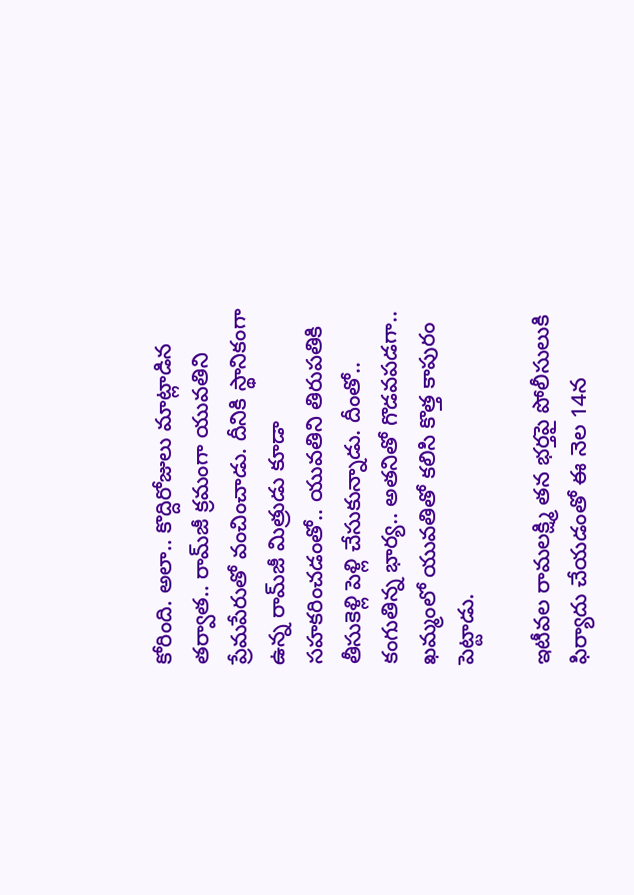కోరింది. అలా.. కొద్దిరోజులు మాట్లాడిన తర్వాత.. రామ్‌జీ క్రమంగా యువతిని ప్రేమపేరుతో వంచించాడు. దీనికి స్థానికంగా ఉన్న రామ్‌జీ మిత్రుడు కూడా సహకరించడంతో.. యువతిని తిరుపతికి తీసుకెళ్లి పెళ్లి చేసుకున్నాడు. దీంతో.. కంగుతిన్న భార్య.. అతనితో గొడవపడగా.. ఖమ్మంలో యువతితో కలిసి కొత్త కాపురం పెట్టాడు.

ఇటీవల రామలక్ష్మి తన భర్తపై పోలీసులుకి ఫిర్యాదు చేయడంతో ఈ నెల 14న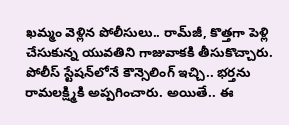ఖమ్మం వెళ్లిన పోలీసులు.. రామ్‌జీ, కొత్తగా పెళ్లి చేసుకున్న యువతిని గాజువాకకి తీసుకొచ్చారు. పోలీస్ స్టేషన్‌లోనే కౌన్సెలింగ్ ఇచ్చి.. భర్తను రామలక్ష్మికి అప్పగించారు. అయితే.. ఈ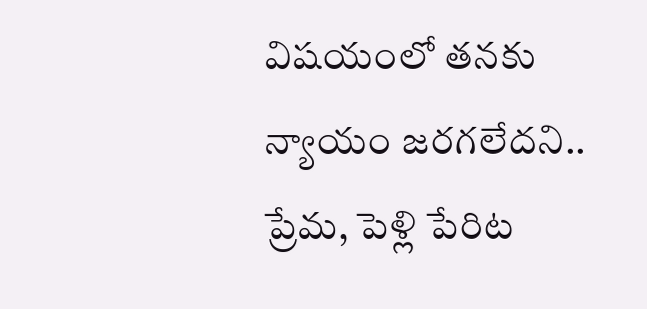విషయంలో తనకు న్యాయం జరగలేదని.. ప్రేమ, పెళ్లి పేరిట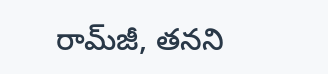రామ్‌జీ, తనని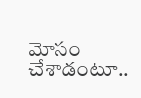మోసం చేశాడంటూ..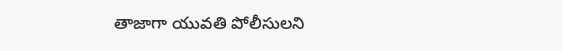తాజాగా యువతి పోలీసులని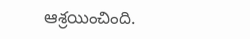ఆశ్రయించింది.